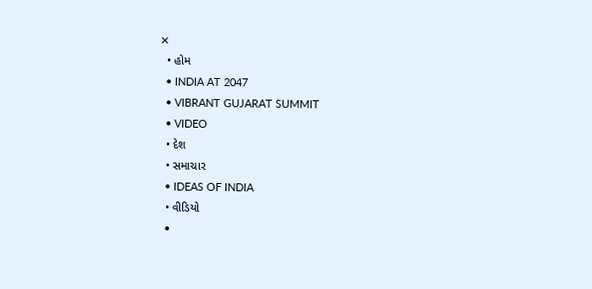✕
  • હોમ
  • INDIA AT 2047
  • VIBRANT GUJARAT SUMMIT
  • VIDEO
  • દેશ
  • સમાચાર
  • IDEAS OF INDIA
  • વીડિયો
  •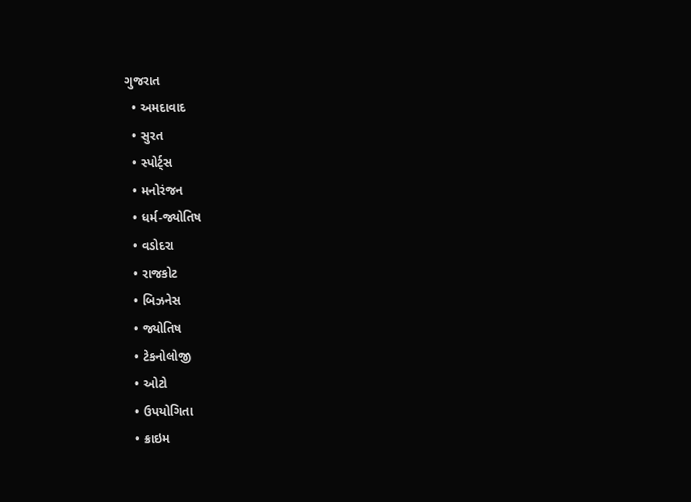ગુજરાત
  • અમદાવાદ
  • સુરત
  • સ્પોર્ટ્સ
  • મનોરંજન
  • ધર્મ-જ્યોતિષ
  • વડોદરા
  • રાજકોટ
  • બિઝનેસ
  • જ્યોતિષ
  • ટેકનોલોજી
  • ઓટો
  • ઉપયોગિતા
  • ક્રાઇમ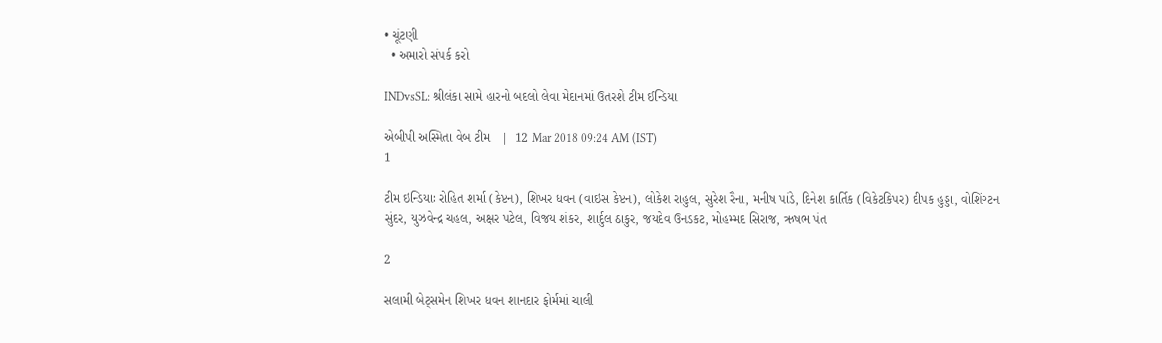• ચૂંટણી
  • અમારો સંપર્ક કરો

INDvsSL: શ્રીલંકા સામે હારનો બદલો લેવા મેદાનમાં ઉતરશે ટીમ ઈન્ડિયા

એબીપી અસ્મિતા વેબ ટીમ   |  12 Mar 2018 09:24 AM (IST)
1

ટીમ ઇન્ડિયાઃ રોહિત શર્મા (કેપ્ટન), શિખર ધવન (વાઇસ કેપ્ટન), લોકેશ રાહુલ, સુરેશ રૈના, મનીષ પાંડે, દિનેશ કાર્તિક (વિકેટકિપર) દીપક હુડ્ડા, વોશિંગ્ટન સુંદર, યુઝવેન્દ્ર ચહલ, અક્ષર પટેલ, વિજય શંકર, શાર્દુલ ઠાકુર, જયદેવ ઉનડકટ, મોહમ્મદ સિરાજ, ઋષભ પંત

2

સલામી બેટ્સમેન શિખર ધવન શાનદાર ફોર્મમાં ચાલી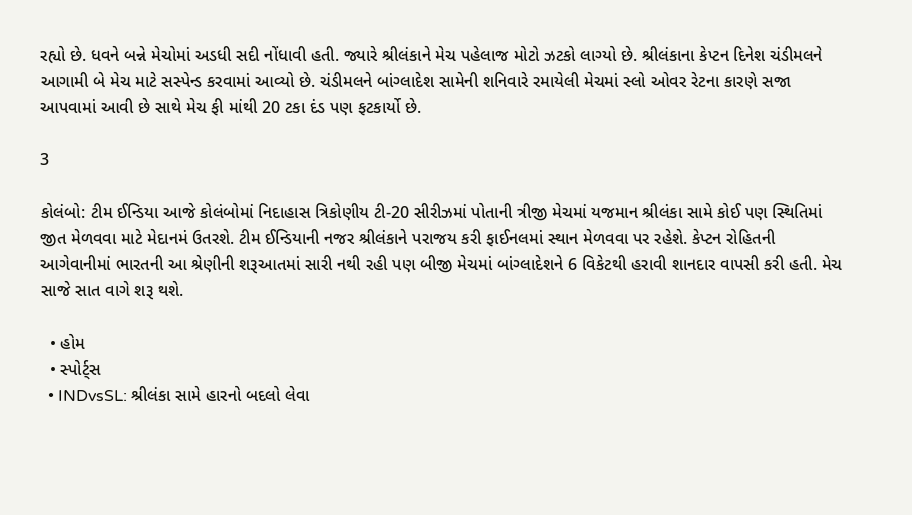રહ્યો છે. ધવને બન્ને મેચોમાં અડધી સદી નોંધાવી હતી. જ્યારે શ્રીલંકાને મેચ પહેલાજ મોટો ઝટકો લાગ્યો છે. શ્રીલંકાના કેપ્ટન દિનેશ ચંડીમલને આગામી બે મેચ માટે સસ્પેન્ડ કરવામાં આવ્યો છે. ચંડીમલને બાંગ્લાદેશ સામેની શનિવારે રમાયેલી મેચમાં સ્લો ઓવર રેટના કારણે સજા આપવામાં આવી છે સાથે મેચ ફી માંથી 20 ટકા દંડ પણ ફટકાર્યો છે.

3

કોલંબો: ટીમ ઈન્ડિયા આજે કોલંબોમાં નિદાહાસ ત્રિકોણીય ટી-20 સીરીઝમાં પોતાની ત્રીજી મેચમાં યજમાન શ્રીલંકા સામે કોઈ પણ સ્થિતિમાં જીત મેળવવા માટે મેદાનમં ઉતરશે. ટીમ ઈન્ડિયાની નજર શ્રીલંકાને પરાજય કરી ફાઈનલમાં સ્થાન મેળવવા પર રહેશે. કેપ્ટન રોહિતની આગેવાનીમાં ભારતની આ શ્રેણીની શરૂઆતમાં સારી નથી રહી પણ બીજી મેચમાં બાંગ્લાદેશને 6 વિકેટથી હરાવી શાનદાર વાપસી કરી હતી. મેચ સાજે સાત વાગે શરૂ થશે.

  • હોમ
  • સ્પોર્ટ્સ
  • INDvsSL: શ્રીલંકા સામે હારનો બદલો લેવા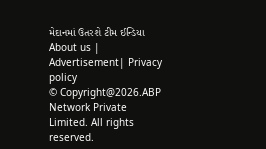મેદાનમાં ઉતરશે ટીમ ઈન્ડિયા
About us | Advertisement| Privacy policy
© Copyright@2026.ABP Network Private Limited. All rights reserved.